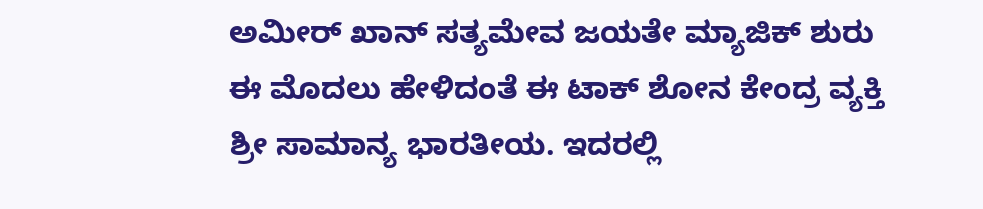ಅಮೀರ್ ಖಾನ್ ಸತ್ಯಮೇವ ಜಯತೇ ಮ್ಯಾಜಿಕ್ ಶುರು
ಈ ಮೊದಲು ಹೇಳಿದಂತೆ ಈ ಟಾಕ್ ಶೋನ ಕೇಂದ್ರ ವ್ಯಕ್ತಿ ಶ್ರೀ ಸಾಮಾನ್ಯ ಭಾರತೀಯ. ಇದರಲ್ಲಿ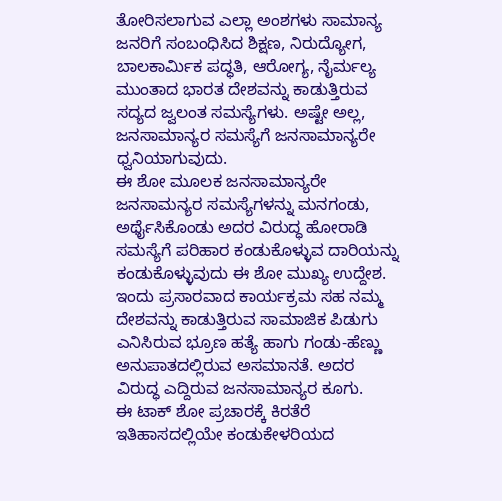ತೋರಿಸಲಾಗುವ ಎಲ್ಲಾ ಅಂಶಗಳು ಸಾಮಾನ್ಯ ಜನರಿಗೆ ಸಂಬಂಧಿಸಿದ ಶಿಕ್ಷಣ, ನಿರುದ್ಯೋಗ, ಬಾಲಕಾರ್ಮಿಕ ಪದ್ಧತಿ, ಆರೋಗ್ಯ, ನೈರ್ಮಲ್ಯ ಮುಂತಾದ ಭಾರತ ದೇಶವನ್ನು ಕಾಡುತ್ತಿರುವ ಸದ್ಯದ ಜ್ವಲಂತ ಸಮಸ್ಯೆಗಳು. ಅಷ್ಟೇ ಅಲ್ಲ, ಜನಸಾಮಾನ್ಯರ ಸಮಸ್ಯೆಗೆ ಜನಸಾಮಾನ್ಯರೇ ಧ್ವನಿಯಾಗುವುದು.
ಈ ಶೋ ಮೂಲಕ ಜನಸಾಮಾನ್ಯರೇ ಜನಸಾಮನ್ಯರ ಸಮಸ್ಯೆಗಳನ್ನು ಮನಗಂಡು, ಅರ್ಥೈಸಿಕೊಂಡು ಅದರ ವಿರುದ್ಧ ಹೋರಾಡಿ ಸಮಸ್ಯೆಗೆ ಪರಿಹಾರ ಕಂಡುಕೊಳ್ಳುವ ದಾರಿಯನ್ನು ಕಂಡುಕೊಳ್ಳುವುದು ಈ ಶೋ ಮುಖ್ಯ ಉದ್ದೇಶ. ಇಂದು ಪ್ರಸಾರವಾದ ಕಾರ್ಯಕ್ರಮ ಸಹ ನಮ್ಮ ದೇಶವನ್ನು ಕಾಡುತ್ತಿರುವ ಸಾಮಾಜಿಕ ಪಿಡುಗು ಎನಿಸಿರುವ ಭ್ರೂಣ ಹತ್ಯೆ ಹಾಗು ಗಂಡು-ಹೆಣ್ಣು ಅನುಪಾತದಲ್ಲಿರುವ ಅಸಮಾನತೆ. ಅದರ ವಿರುದ್ಧ ಎದ್ದಿರುವ ಜನಸಾಮಾನ್ಯರ ಕೂಗು.
ಈ ಟಾಕ್ ಶೋ ಪ್ರಚಾರಕ್ಕೆ ಕಿರತೆರೆ ಇತಿಹಾಸದಲ್ಲಿಯೇ ಕಂಡುಕೇಳರಿಯದ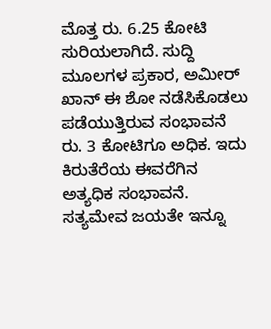ಮೊತ್ತ ರು. 6.25 ಕೋಟಿ ಸುರಿಯಲಾಗಿದೆ. ಸುದ್ದಿ ಮೂಲಗಳ ಪ್ರಕಾರ, ಅಮೀರ್ ಖಾನ್ ಈ ಶೋ ನಡೆಸಿಕೊಡಲು ಪಡೆಯುತ್ತಿರುವ ಸಂಭಾವನೆ ರು. 3 ಕೋಟಿಗೂ ಅಧಿಕ. ಇದು ಕಿರುತೆರೆಯ ಈವರೆಗಿನ ಅತ್ಯಧಿಕ ಸಂಭಾವನೆ. ಸತ್ಯಮೇವ ಜಯತೇ ಇನ್ನೂ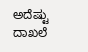ಅದೆಷ್ಟು ದಾಖಲೆ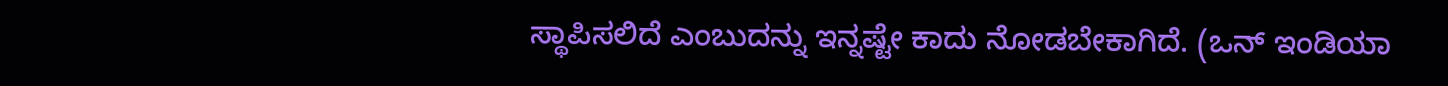ಸ್ಥಾಪಿಸಲಿದೆ ಎಂಬುದನ್ನು ಇನ್ನಷ್ಟೇ ಕಾದು ನೋಡಬೇಕಾಗಿದೆ. (ಒನ್ ಇಂಡಿಯಾ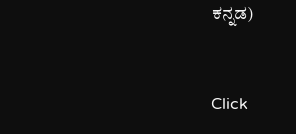ಕನ್ನಡ)


Click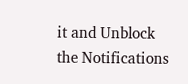it and Unblock the Notifications